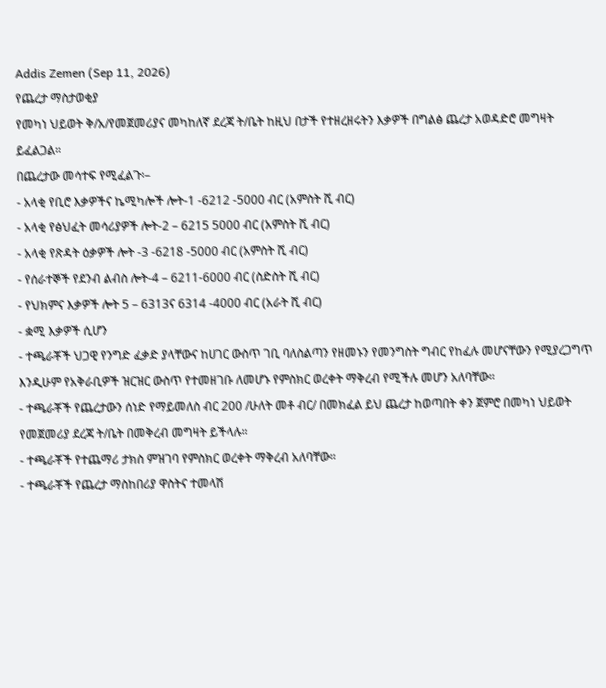Addis Zemen (Sep 11, 2026)
የጨረታ ማስታወቂያ
የመካነ ህይወት ቅ/አ/የመጀመሪያና መካከለኛ ደረጃ ት/ቤት ከዚህ በታች የተዘረዘሩትን እቃዎች በግልፅ ጨረታ አወዳድሮ መግዛት ይፈልጋል።
በጨረታው መሳተፍ የሚፈልጉ፡–
- አላቂ የቢሮ እቃዎችና ኬሚካሎች ሎት-1 -6212 -5000 ብር (አምስት ሺ ብር)
- አላቂ የፅህፈት መሳሪያዎች ሎት-2 – 6215 5000 ብር (አምስት ሺ ብር)
- አላቂ የጽዳት ዕቃዎች ሎት -3 -6218 -5000 ብር (አምስት ሺ ብር)
- የሰራተኞች የደንብ ልብስ ሎት-4 – 6211-6000 ብር (ስድስት ሺ ብር)
- የህክምና እቃዎች ሎት 5 – 6313ና 6314 -4000 ብር (አራት ሺ ብር)
- ቋሚ እቃዎች ሲሆን
- ተጫራቾች ህጋዊ የንግድ ፈቃድ ያላቸውና ከሀገር ውስጥ ገቢ ባለስልጣን የዘመኑን የመንግስት ግብር የከፈሉ መሆናቸውን የሚያረጋግጥ እንዲሁም የአቅራቢዎች ዝርዝር ውስጥ የተመዘገቡ ለመሆኑ የምስክር ወረቀት ማቅረብ የሚችሉ መሆን አለባቸው።
- ተጫራቾች የጨረታውን ሰነድ የማይመለስ ብር 200 /ሁለት መቶ ብር/ በመክፈል ይህ ጨረታ ከወጣበት ቀን ጀምሮ በመካነ ህይወት የመጀመሪያ ደረጃ ት/ቤት በመቅረብ መግዛት ይችላሉ።
- ተጫራቾች የተጨማሪ ታክስ ምዝገባ የምስክር ወረቀት ማቅረብ አለባቸው።
- ተጫራቾች የጨረታ ማስከበሪያ ዋስትና ተመላሽ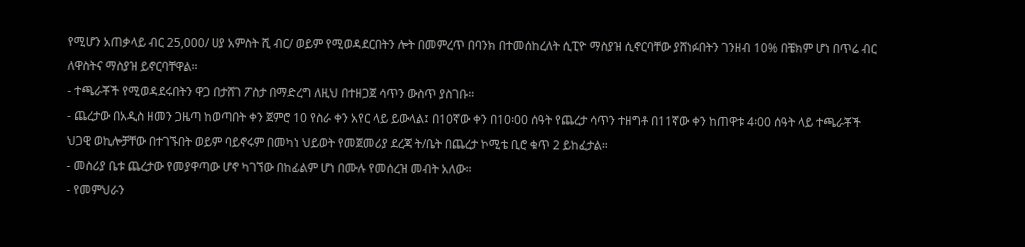የሚሆን አጠቃላይ ብር 25,000/ ሀያ አምስት ሺ ብር/ ወይም የሚወዳደርበትን ሎት በመምረጥ በባንክ በተመሰከረለት ሲፒዮ ማስያዝ ሲኖርባቸው ያሸነፉበትን ገንዘብ 10% በቼክም ሆነ በጥሬ ብር ለዋስትና ማስያዝ ይኖርባቸዋል።
- ተጫራቾች የሚወዳደሩበትን ዋጋ በታሸገ ፖስታ በማድረግ ለዚህ በተዘጋጀ ሳጥን ውስጥ ያስገቡ።
- ጨረታው በአዲስ ዘመን ጋዜጣ ከወጣበት ቀን ጀምሮ 10 የስራ ቀን አየር ላይ ይውላል፤ በ10ኛው ቀን በ10፡00 ሰዓት የጨረታ ሳጥን ተዘግቶ በ11ኛው ቀን ከጠዋቱ 4፡00 ሰዓት ላይ ተጫራቾች ህጋዊ ወኪሎቻቸው በተገኙበት ወይም ባይኖሩም በመካነ ህይወት የመጀመሪያ ደረጃ ት/ቤት በጨረታ ኮሚቴ ቢሮ ቁጥ 2 ይከፈታል።
- መስሪያ ቤቱ ጨረታው የመያዋጣው ሆኖ ካገኘው በከፊልም ሆነ በሙሉ የመሰረዝ መብት አለው።
- የመምህራን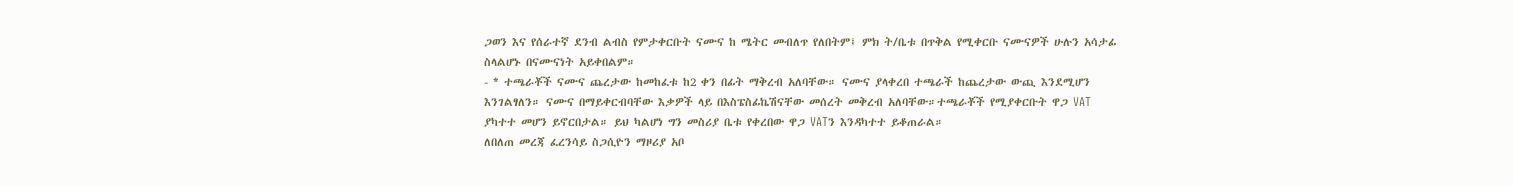ጋወን እና የሰራተኛ ደንብ ልብስ የምታቀርቡት ናሙና ከ ሜትር መብለጥ የለበትም፤ ምክ ት/ቤቱ በጥቅል የሚቀርቡ ናሙናዎች ሁሉን አሳታፊ ስላልሆኑ በናሙናነት አይቀበልም።
- * ተጫራቾች ናሙና ጨረታው ከመከፈቱ ከ2 ቀን በፊት ማቅረብ አለባቸው። ናሙና ያላቀረበ ተጫራች ከጨረታው ውጪ እንደሚሆን እንገልፃለን። ናሙና በማይቀርብባቸው እቃዎች ላይ በእስፔስፊኬሽናቸው መሰረት መቅረብ አለባቸው።ተጫራቾች የሚያቀርቡት ዋጋ VAT ያካተተ መሆን ይኖርበታል። ይህ ካልሆነ ግን መስሪያ ቤቱ የቀረበው ዋጋ VATን እንዳካተተ ይቆጠራል።
ለበለጠ መረጃ ፈረንሳይ ስጋሲዮን ማዞሪያ አቦ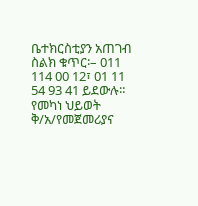ቤተክርስቲያን አጠገብ
ስልክ ቁጥር፡– 011 114 00 12፣ 01 11 54 93 41 ይደውሉ።
የመካነ ህይወት ቅ/አ/የመጀመሪያና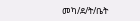መካ/ደ/ት/ቤት